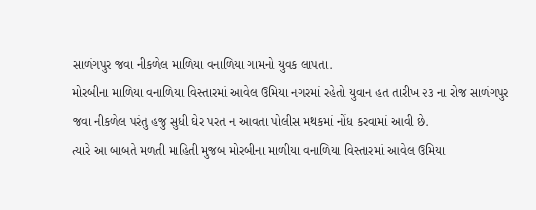સાળંગપુર જવા નીકળેલ માળિયા વનાળિયા ગામનો યુવક લાપતા.
મોરબીના માળિયા વનાળિયા વિસ્તારમાં આવેલ ઉમિયા નગરમાં રહેતો યુવાન હત તારીખ ૨૩ ના રોજ સાળંગપુર જવા નીકળેલ પરંતુ હજુ સુધી ઘેર પરત ન આવતા પોલીસ મથકમાં નોંધ કરવામાં આવી છે.
ત્યારે આ બાબતે મળતી માહિતી મુજબ મોરબીના માળીયા વનાળિયા વિસ્તારમાં આવેલ ઉમિયા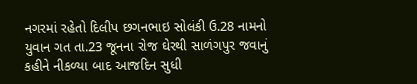નગરમાં રહેતો દિલીપ છગનભાઇ સોલંકી ઉ.28 નામનો યુવાન ગત તા.23 જૂનના રોજ ઘેરથી સાળંગપુર જવાનું કહીને નીકળ્યા બાદ આજદિન સુધી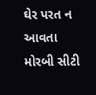ઘેર પરત ન આવતા મોરબી સીટી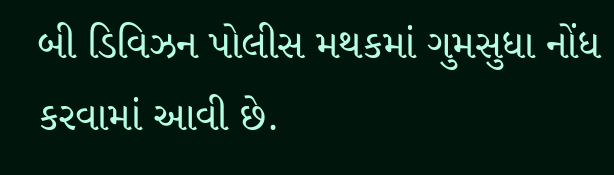બી ડિવિઝન પોલીસ મથકમાં ગુમસુધા નોંધ કરવામાં આવી છે.